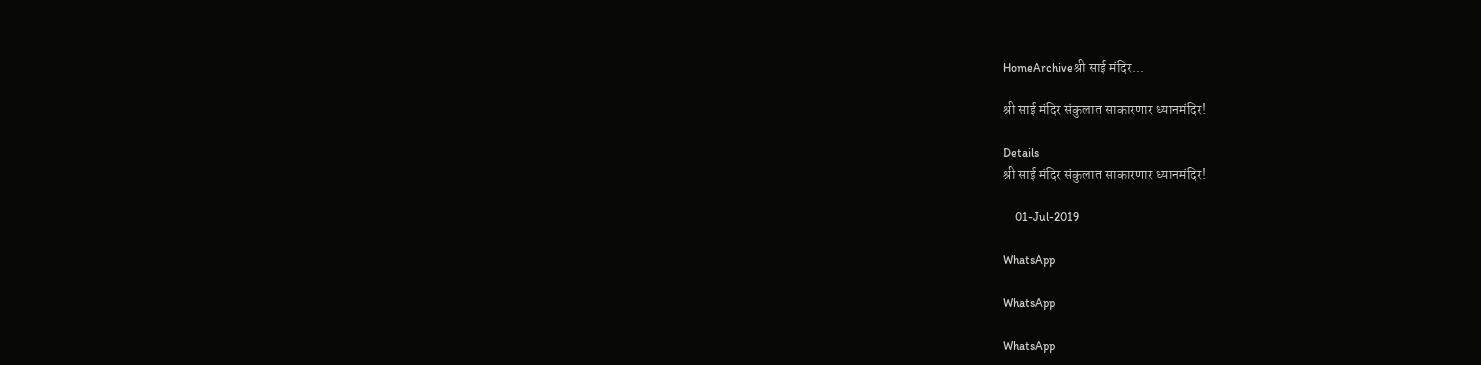HomeArchiveश्री साई मंदिर...

श्री साई मंदिर संकुलात साकारणार ध्यानमंदिर!

Details
श्री साई मंदिर संकुलात साकारणार ध्यानमंदिर!

    01-Jul-2019

WhatsApp

WhatsApp

WhatsApp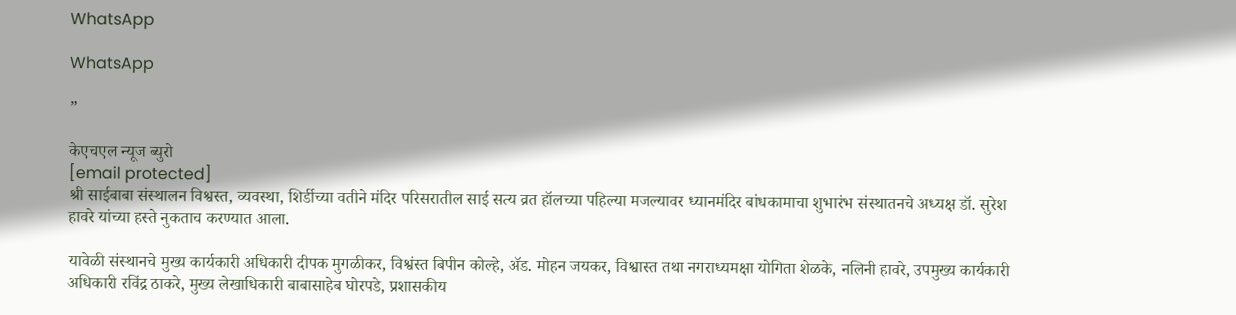WhatsApp

WhatsApp

”

केएचएल न्यूज ब्युरो
[email protected]
श्री साईबाबा संस्थालन विश्वस्त, व्यवस्था, शिर्डीच्या वतीने मंदिर परिसरातील साई सत्य व्रत हॉलच्या पहिल्या मजल्यावर ध्यानमंदिर बांधकामाचा शुभारंभ संस्थातनचे अध्यक्ष डॉ. सुरेश हावरे यांच्या हस्ते‍ नुकताच करण्यात आला.

यावेळी संस्थानचे मुख्य कार्यकारी अधिकारी दीपक मुगळीकर, विश्वंस्त‍ बिपीन कोल्हे, ॲड. मोहन जयकर, विश्वास्त तथा नगराध्यमक्षा योगिता शेळके, नलिनी हावरे, उपमुख्य कार्यकारी अधिकारी रविंद्र ठाकरे, मुख्य लेखाधिकारी बाबासाहेब घोरपडे, प्रशासकीय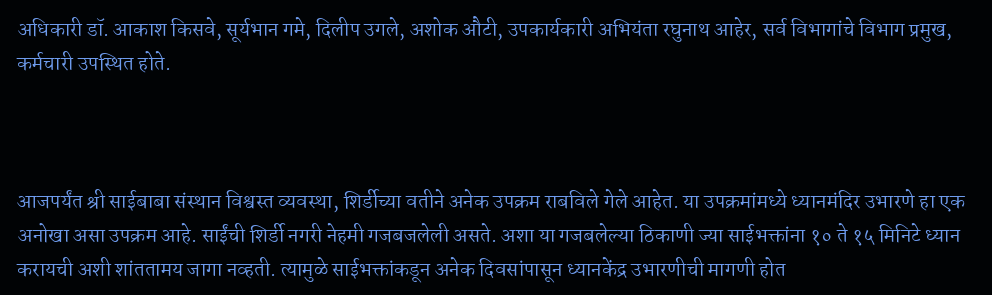अधिकारी डॉ. आकाश किसवे, सूर्यभान गमे, दिलीप उगले, अशोक औटी, उपकार्यकारी अभियंता रघुनाथ आहेर, सर्व विभागांचे विभाग प्रमुख, कर्मचारी उपस्थित होते.



आजपर्यंत श्री साईबाबा संस्थान विश्वस्त व्यवस्था, शिर्डीच्या वतीने अनेक उपक्रम राबविले गेले आहेत. या उपक्रमांमध्ये ध्यानमंदिर उभारणे हा एक अनोखा असा उपक्रम आहे. साईंची शिर्डी नगरी नेहमी गजबजलेली असते. अशा या गजबलेल्या ठिकाणी ज्या साईभक्तांना १० ते १५ मिनिटे ध्यान करायची अशी शांततामय जागा नव्हती. त्यामुळे साईभक्तांकडून अनेक दिवसांपासून ध्यानकेंद्र उभारणीची मागणी होत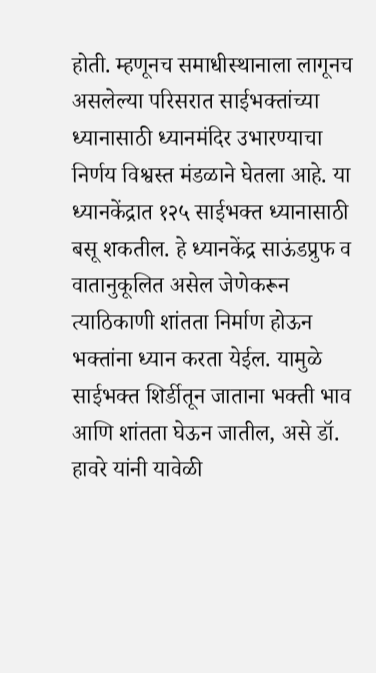होती. म्हणूनच समाधीस्था‍नाला लागूनच असलेल्या परिसरात साईभक्तांच्या ध्या‍नासाठी ध्या‍नमंदिर उभारण्याचा निर्णय विश्वस्त मंडळाने घेतला आहे. या ध्यानकेंद्रात १२५ साईभक्त ध्यानासाठी बसू शकतील. हे ध्यानकेंद्र साऊंडप्रुफ व वातानुकूलित असेल जेणेकरून त्याठिकाणी शांतता निर्माण होऊन भक्तांना ध्यान करता येईल. यामुळे साईभक्त शिर्डीतून जाताना भक्ती भाव आणि शांतता घेऊन जातील, असे डॉ. हावरे यांनी यावेळी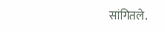सांगितले.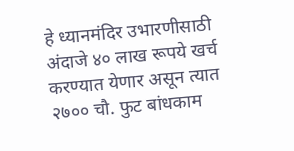हे ध्यानमंदिर उभारणीसाठी अंदाजे ४० लाख रूपये खर्च करण्यात येणार असून त्यात २७०० चौ. फुट बांधकाम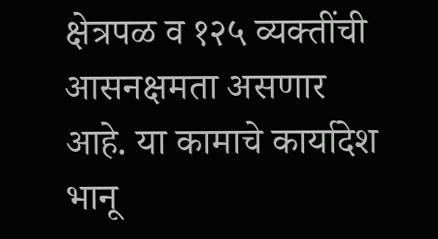क्षेत्रपळ व १२५ व्यक्तींची आसनक्षमता असणार आहे. या कामाचे कार्यादेश भानू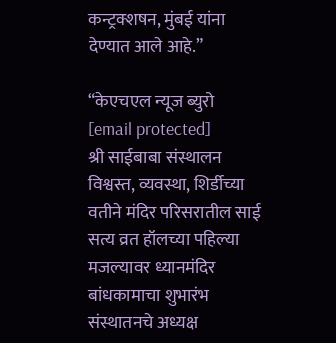कन्ट्रक्शषन, मुंबई यांना देण्यात आले आहे.”

“केएचएल न्यूज ब्युरो
[email protected]
श्री साईबाबा संस्थालन विश्वस्त, व्यवस्था, शिर्डीच्या वतीने मंदिर परिसरातील साई सत्य व्रत हॉलच्या पहिल्या मजल्यावर ध्यानमंदिर बांधकामाचा शुभारंभ संस्थातनचे अध्यक्ष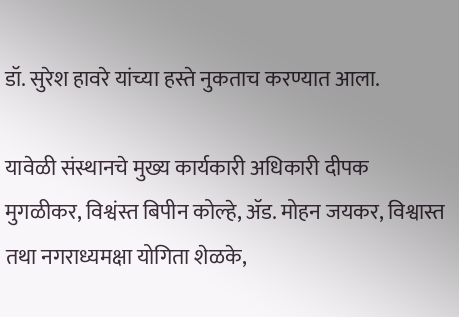डॉ. सुरेश हावरे यांच्या हस्ते‍ नुकताच करण्यात आला.

यावेळी संस्थानचे मुख्य कार्यकारी अधिकारी दीपक मुगळीकर, विश्वंस्त‍ बिपीन कोल्हे, ॲड. मोहन जयकर, विश्वास्त तथा नगराध्यमक्षा योगिता शेळके,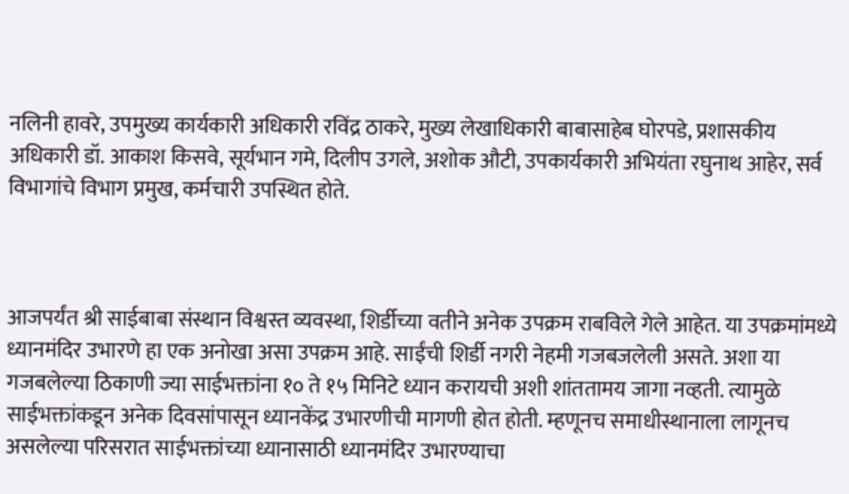नलिनी हावरे, उपमुख्य कार्यकारी अधिकारी रविंद्र ठाकरे, मुख्य लेखाधिकारी बाबासाहेब घोरपडे, प्रशासकीय अधिकारी डॉ. आकाश किसवे, सूर्यभान गमे, दिलीप उगले, अशोक औटी, उपकार्यकारी अभियंता रघुनाथ आहेर, सर्व विभागांचे विभाग प्रमुख, कर्मचारी उपस्थित होते.



आजपर्यंत श्री साईबाबा संस्थान विश्वस्त व्यवस्था, शिर्डीच्या वतीने अनेक उपक्रम राबविले गेले आहेत. या उपक्रमांमध्ये ध्यानमंदिर उभारणे हा एक अनोखा असा उपक्रम आहे. साईंची शिर्डी नगरी नेहमी गजबजलेली असते. अशा या गजबलेल्या ठिकाणी ज्या साईभक्तांना १० ते १५ मिनिटे ध्यान करायची अशी शांततामय जागा नव्हती. त्यामुळे साईभक्तांकडून अनेक दिवसांपासून ध्यानकेंद्र उभारणीची मागणी होत होती. म्हणूनच समाधीस्था‍नाला लागूनच असलेल्या परिसरात साईभक्तांच्या ध्या‍नासाठी ध्या‍नमंदिर उभारण्याचा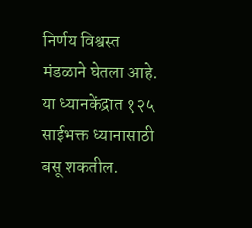निर्णय विश्वस्त मंडळाने घेतला आहे. या ध्यानकेंद्रात १२५ साईभक्त ध्यानासाठी बसू शकतील.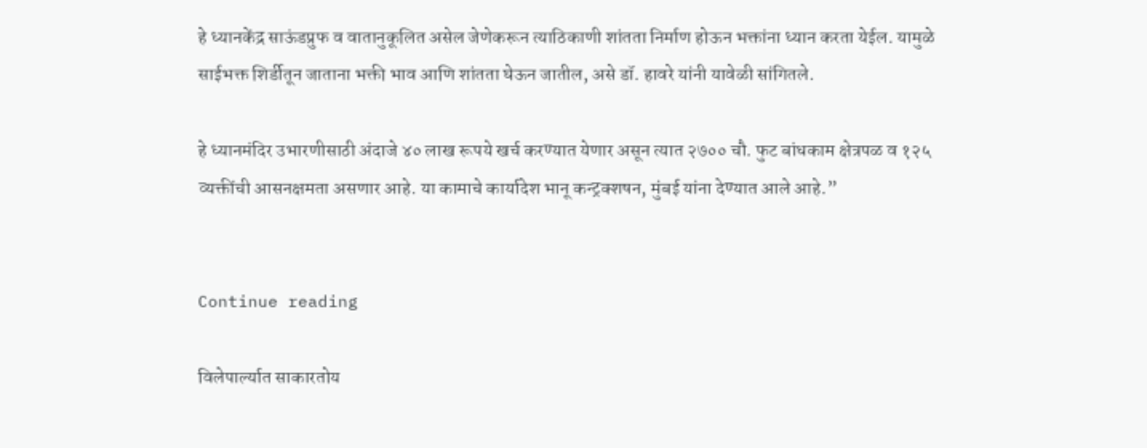हे ध्यानकेंद्र साऊंडप्रुफ व वातानुकूलित असेल जेणेकरून त्याठिकाणी शांतता निर्माण होऊन भक्तांना ध्यान करता येईल. यामुळे साईभक्त शिर्डीतून जाताना भक्ती भाव आणि शांतता घेऊन जातील, असे डॉ. हावरे यांनी यावेळी सांगितले.

हे ध्यानमंदिर उभारणीसाठी अंदाजे ४० लाख रूपये खर्च करण्यात येणार असून त्यात २७०० चौ. फुट बांधकाम क्षेत्रपळ व १२५ व्यक्तींची आसनक्षमता असणार आहे. या कामाचे कार्यादेश भानू कन्ट्रक्शषन, मुंबई यांना देण्यात आले आहे.”


Continue reading

विलेपार्ल्यात साकारतोय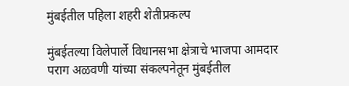मुंबईतील पहिला शहरी शेतीप्रकल्प

मुंबईतल्या विलेपार्ले विधानसभा क्षेत्राचे भाजपा आमदार पराग अळवणी यांच्या संकल्पनेतून मुंबईतील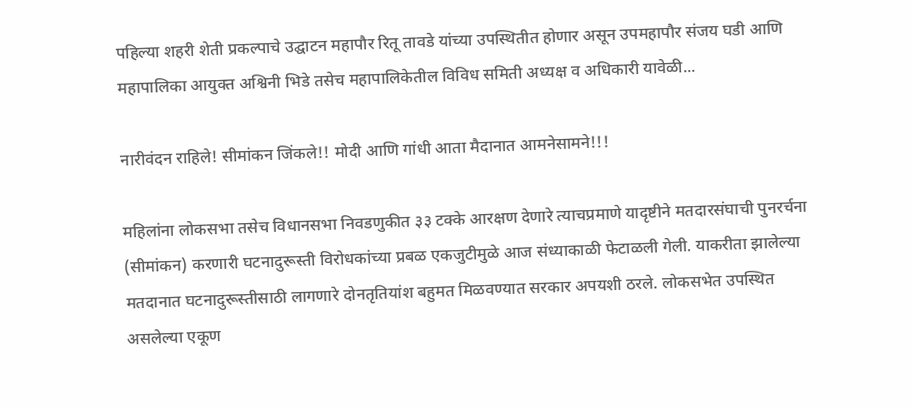पहिल्या शहरी शेती प्रकल्पाचे उद्घाटन महापौर रितू तावडे यांच्या उपस्थितीत होणार असून उपमहापौर संजय घडी आणि महापालिका आयुक्त अश्विनी भिडे तसेच महापालिकेतील विविध समिती अध्यक्ष व अधिकारी यावेळी...

नारीवंदन राहिले! सीमांकन जिंकले!! मोदी आणि गांधी आता मैदानात आमनेसामने!!!

महिलांना लोकसभा तसेच विधानसभा निवडणुकीत ३३ टक्के आरक्षण देणारे त्याचप्रमाणे यादृष्टीने मतदारसंघाची पुनरर्चना (सीमांकन) करणारी घटनादुरूस्ती विरोधकांच्या प्रबळ एकजुटीमुळे आज संध्याकाळी फेटाळली गेली. याकरीता झालेल्या मतदानात घटनादुरूस्तीसाठी लागणारे दोनतृतियांश बहुमत मिळवण्यात सरकार अपयशी ठरले. लोकसभेत उपस्थित असलेल्या एकूण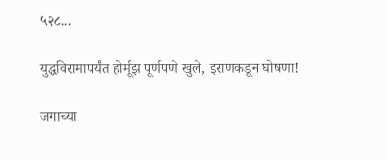५२८...

युद्धविरामापर्यंत होर्मूझ पूर्णपणे खुले, इराणकडून घोषणा!

जगाच्या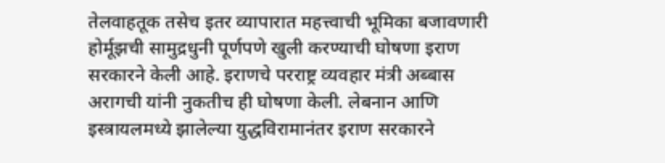तेलवाहतूक तसेच इतर व्यापारात महत्त्वाची भूमिका बजावणारी होर्मूझची सामुद्रधुनी पूर्णपणे खुली करण्याची घोषणा इराण सरकारने केली आहे. इराणचे परराष्ट्र व्यवहार मंत्री अब्बास अरागची यांनी नुकतीच ही घोषणा केली. लेबनान आणि इस्त्रायलमध्ये झालेल्या युद्धविरामानंतर इराण सरकारने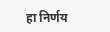हा निर्णय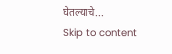घेतल्याचे...
Skip to content